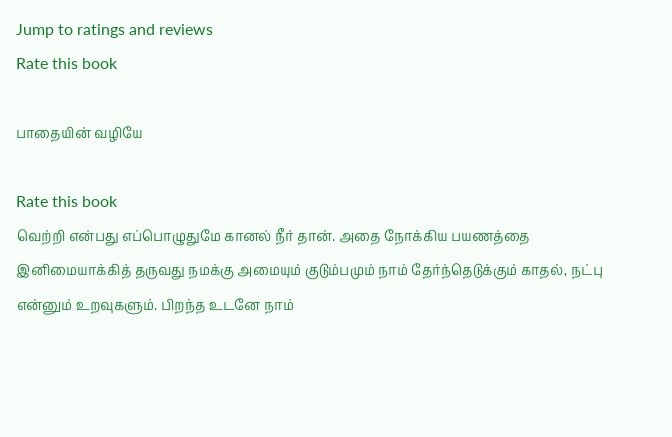Jump to ratings and reviews
Rate this book

பாதையின் வழியே

Rate this book
வெற்றி என்பது எப்பொழுதுமே கானல் நீர் தான். அதை நோக்கிய பயணத்தை இனிமையாக்கித் தருவது நமக்கு அமையும் குடும்பமும் நாம் தேர்ந்தெடுக்கும் காதல், நட்பு என்னும் உறவுகளும். பிறந்த உடனே நாம்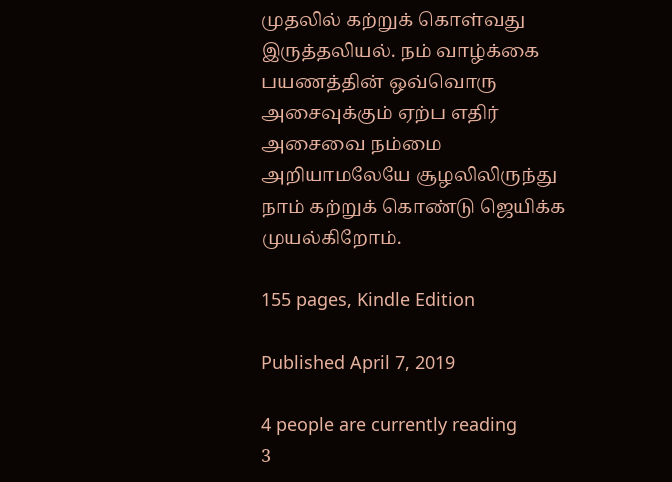முதலில் கற்றுக் கொள்வது இருத்தலியல். நம் வாழ்க்கை பயணத்தின் ஒவ்வொரு அசைவுக்கும் ஏற்ப எதிர் அசைவை நம்மை அறியாமலேயே சூழலிலிருந்து நாம் கற்றுக் கொண்டு ஜெயிக்க முயல்கிறோம்.

155 pages, Kindle Edition

Published April 7, 2019

4 people are currently reading
3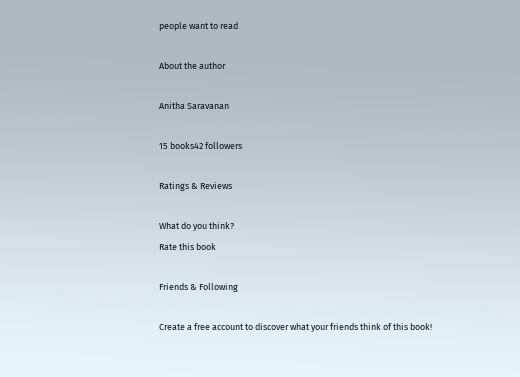people want to read

About the author

Anitha Saravanan

15 books42 followers

Ratings & Reviews

What do you think?
Rate this book

Friends & Following

Create a free account to discover what your friends think of this book!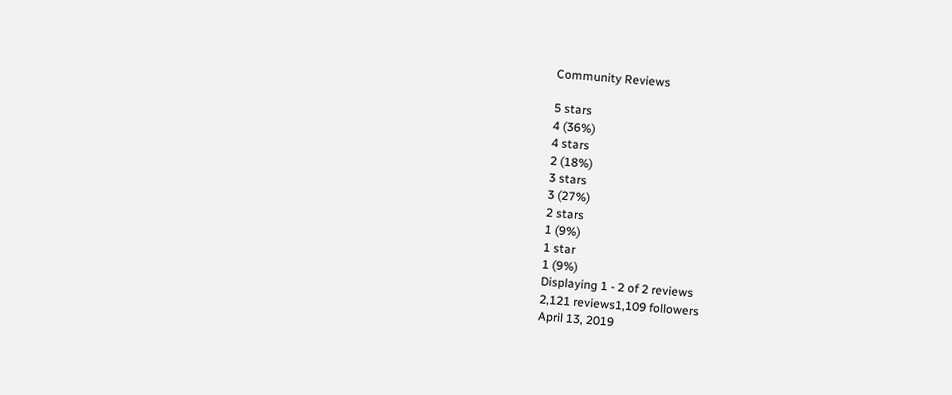Community Reviews

5 stars
4 (36%)
4 stars
2 (18%)
3 stars
3 (27%)
2 stars
1 (9%)
1 star
1 (9%)
Displaying 1 - 2 of 2 reviews
2,121 reviews1,109 followers
April 13, 2019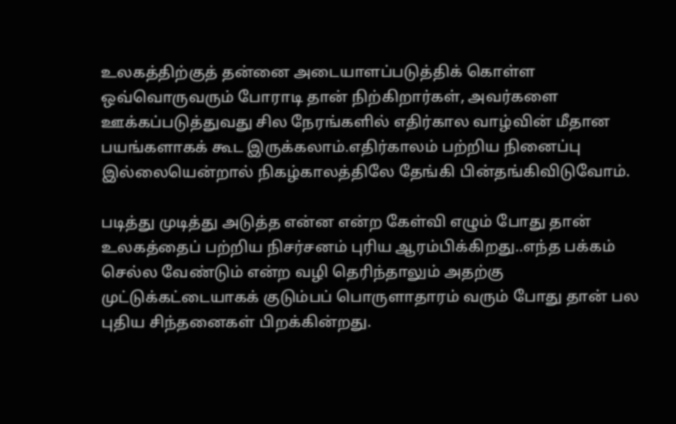உலகத்திற்குத் தன்னை அடையாளப்படுத்திக் கொள்ள ஒவ்வொருவரும் போராடி தான் நிற்கிறார்கள், அவர்களை ஊக்கப்படுத்துவது சில நேரங்களில் எதிர்கால வாழ்வின் மீதான பயங்களாகக் கூட இருக்கலாம்.எதிர்காலம் பற்றிய நினைப்பு இல்லையென்றால் நிகழ்காலத்திலே தேங்கி பின்தங்கிவிடுவோம்.

படித்து முடித்து அடுத்த என்ன என்ற கேள்வி எழும் போது தான் உலகத்தைப் பற்றிய நிசர்சனம் புரிய ஆரம்பிக்கிறது..எந்த பக்கம் செல்ல வேண்டும் என்ற வழி தெரிந்தாலும் அதற்கு முட்டுக்கட்டையாகக் குடும்பப் பொருளாதாரம் வரும் போது தான் பல புதிய சிந்தனைகள் பிறக்கின்றது.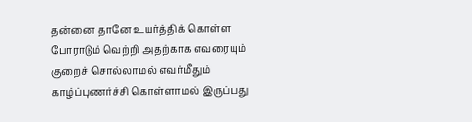தன்னை தானே உயர்த்திக் கொள்ள போராடும் வெற்றி அதற்காக எவரையும் குறைச் சொல்லாமல் எவர்மீதும் காழ்ப்புணர்ச்சி கொள்ளாமல் இருப்பது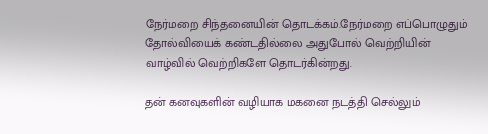நேர்மறை சிந்தனையின் தொடக்கம்.நேர்மறை எப்பொழுதும் தோல்வியைக் கண்டதில்லை அதுபோல் வெற்றியின் வாழ்வில் வெற்றிகளே தொடர்கின்றது.

தன் கனவுகளின் வழியாக மகனை நடத்தி செல்லும்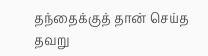தந்தைக்குத் தான் செய்த தவறு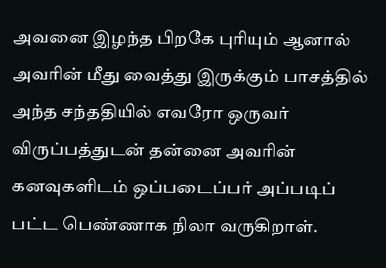அவனை இழந்த பிறகே புரியும் ஆனால் அவரின் மீது வைத்து இருக்கும் பாசத்தில் அந்த சந்ததியில் எவரோ ஒருவர் விருப்பத்துடன் தன்னை அவரின் கனவுகளிடம் ஒப்படைப்பர் அப்படிப் பட்ட பெண்ணாக நிலா வருகிறாள்.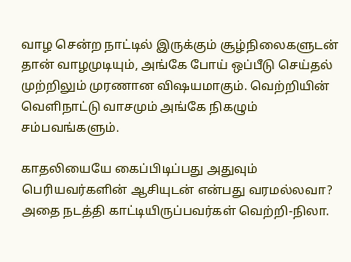வாழ சென்ற நாட்டில் இருக்கும் சூழ்நிலைகளுடன் தான் வாழமுடியும், அங்கே போய் ஒப்பீடு செய்தல் முற்றிலும் முரணான விஷயமாகும். வெற்றியின் வெளிநாட்டு வாசமும் அங்கே நிகழும் சம்பவங்களும்.

காதலியையே கைப்பிடிப்பது அதுவும் பெரியவர்களின் ஆசியுடன் என்பது வரமல்லவா? அதை நடத்தி காட்டியிருப்பவர்கள் வெற்றி-நிலா.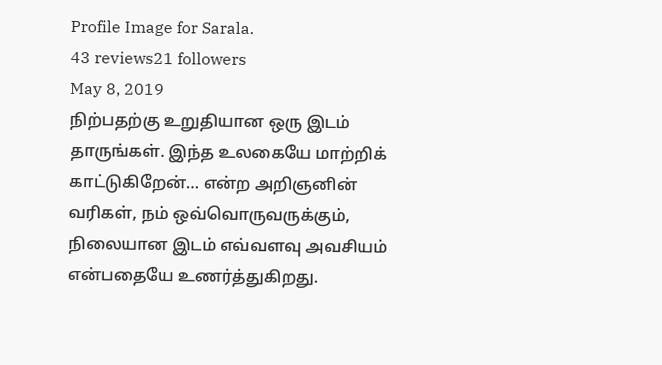Profile Image for Sarala.
43 reviews21 followers
May 8, 2019
நிற்பதற்கு உறுதியான ஒரு இடம் தாருங்கள். இந்த உலகையே மாற்றிக் காட்டுகிறேன்… என்ற அறிஞனின் வரிகள், நம் ஒவ்வொருவருக்கும், நிலையான இடம் எவ்வளவு அவசியம் என்பதையே உணர்த்துகிறது.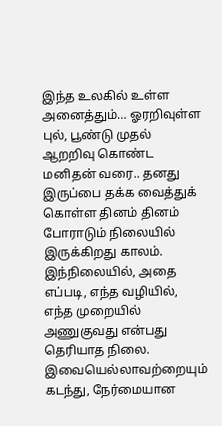இந்த உலகில் உள்ள அனைத்தும்… ஓரறிவுள்ள புல், பூண்டு முதல் ஆறறிவு கொண்ட மனிதன் வரை.. தனது இருப்பை தக்க வைத்துக் கொள்ள தினம் தினம் போராடும் நிலையில் இருக்கிறது காலம். இந்நிலையில், அதை எப்படி, எந்த வழியில், எந்த முறையில் அணுகுவது என்பது தெரியாத நிலை.
இவையெல்லாவற்றையும் கடந்து, நேர்மையான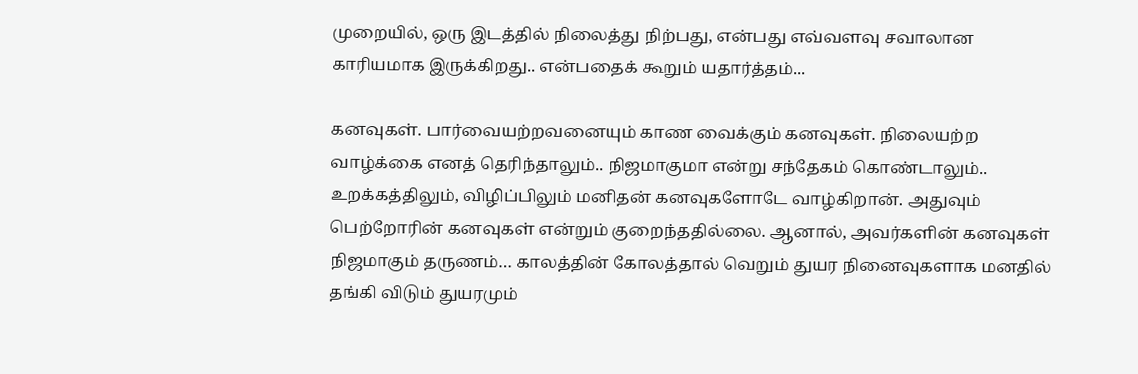முறையில், ஒரு இடத்தில் நிலைத்து நிற்பது, என்பது எவ்வளவு சவாலான காரியமாக இருக்கிறது.. என்பதைக் கூறும் யதார்த்தம்...

கனவுகள். பார்வையற்றவனையும் காண வைக்கும் கனவுகள். நிலையற்ற வாழ்க்கை எனத் தெரிந்தாலும்.. நிஜமாகுமா என்று சந்தேகம் கொண்டாலும்.. உறக்கத்திலும், விழிப்பிலும் மனிதன் கனவுகளோடே வாழ்கிறான். அதுவும் பெற்றோரின் கனவுகள் என்றும் குறைந்ததில்லை. ஆனால், அவர்களின் கனவுகள் நிஜமாகும் தருணம்… காலத்தின் கோலத்தால் வெறும் துயர நினைவுகளாக மனதில் தங்கி விடும் துயரமும்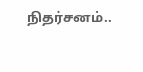நிதர்சனம்..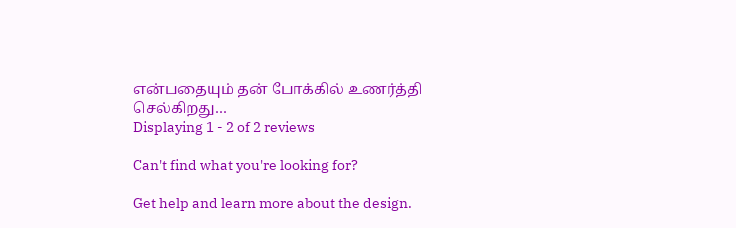என்பதையும் தன் போக்கில் உணர்த்தி செல்கிறது…
Displaying 1 - 2 of 2 reviews

Can't find what you're looking for?

Get help and learn more about the design.